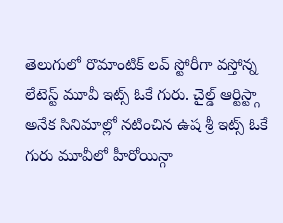తెలుగులో రొమాంటిక్ లవ్ స్టోరీగా వస్తోన్న లేటెస్ట్ మూవీ ఇట్స్ ఓకే గురు. చైల్డ్ ఆర్టిస్ట్గా అనేక సినిమాల్లో నటించిన ఉష శ్రీ ఇట్స్ ఓకే గురు మూవీలో హీరోయిన్గా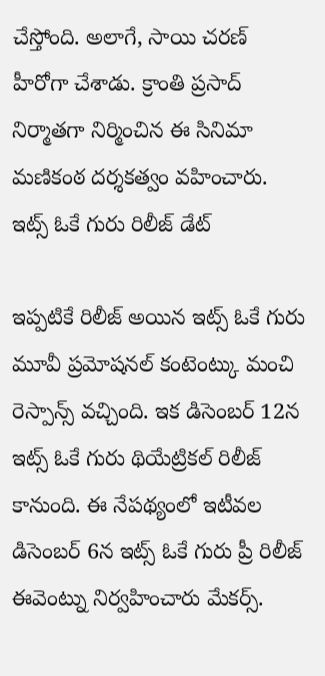చేస్తోంది. అలాగే, సాయి చరణ్ హీరోగా చేశాడు. క్రాంతి ప్రసాద్ నిర్మాతగా నిర్మించిన ఈ సినిమా మణికంఠ దర్శకత్వం వహించారు.
ఇట్స్ ఓకే గురు రిలీజ్ డేట్

ఇప్పటికే రిలీజ్ అయిన ఇట్స్ ఓకే గురు మూవీ ప్రమోషనల్ కంటెంట్కు మంచి రెస్పాన్స్ వచ్చింది. ఇక డిసెంబర్ 12న ఇట్స్ ఓకే గురు థియేట్రికల్ రిలీజ్ కానుంది. ఈ నేపథ్యంలో ఇటీవల డిసెంబర్ 6న ఇట్స్ ఓకే గురు ప్రీ రిలీజ్ ఈవెంట్ను నిర్వహించారు మేకర్స్.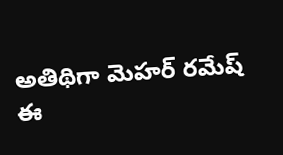అతిథిగా మెహర్ రమేష్
ఈ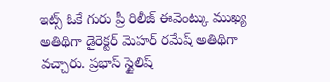ఇట్స్ ఓకే గురు ప్రీ రిలీజ్ ఈవెంట్కు ముఖ్య అతిథిగా డైరెక్టర్ మెహర్ రమేష్ అతిథిగా వచ్చారు. ప్రభాస్ స్టైలిష్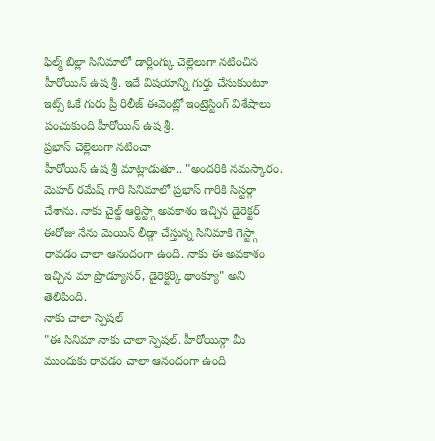ఫిల్మ్ బిల్లా సినిమాలో డార్లింగ్కు చెల్లెలుగా నటించిన హీరోయిన్ ఉష శ్రీ. ఇదే విషయాన్ని గుర్తు చేసుకుంటూ ఇట్స్ ఓకే గురు ప్రీ రిలీజ్ ఈవెంట్లో ఇంట్రెస్టింగ్ విశేషాలు పంచుకుంది హీరోయిన్ ఉష శ్రీ.
ప్రభాస్ చెల్లెలుగా నటించా
హీరోయిన్ ఉష శ్రీ మాట్లాడుతూ.. "అందరికి నమస్కారం. మెహర్ రమేష్ గారి సినిమాలో ప్రభాస్ గారికి సిస్టర్గా చేశాను. నాకు చైల్డ్ ఆర్టిస్ట్గా అవకాశం ఇచ్చిన డైరెక్టర్ ఈరోజు నేను మెయిన్ లీడ్గా చేస్తున్న సినిమాకి గెస్ట్గా రావడం చాలా ఆనందంగా ఉంది. నాకు ఈ అవకాశం ఇచ్చిన మా ప్రొడ్యూసర్, డైరెక్టర్కి థాంక్యూ" అని తెలిపింది.
నాకు చాలా స్పెషల్
"ఈ సినిమా నాకు చాలా స్పెషల్. హీరోయిన్గా మీ ముందుకు రావడం చాలా ఆనందంగా ఉంది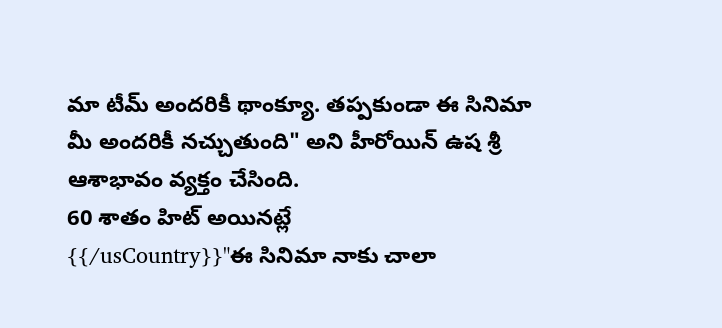మా టీమ్ అందరికీ థాంక్యూ. తప్పకుండా ఈ సినిమా మీ అందరికీ నచ్చుతుంది" అని హీరోయిన్ ఉష శ్రీ ఆశాభావం వ్యక్తం చేసింది.
60 శాతం హిట్ అయినట్లే
{{/usCountry}}"ఈ సినిమా నాకు చాలా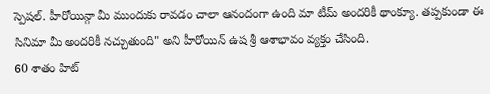స్పెషల్. హీరోయిన్గా మీ ముందుకు రావడం చాలా ఆనందంగా ఉంది మా టీమ్ అందరికీ థాంక్యూ. తప్పకుండా ఈ సినిమా మీ అందరికీ నచ్చుతుంది" అని హీరోయిన్ ఉష శ్రీ ఆశాభావం వ్యక్తం చేసింది.
60 శాతం హిట్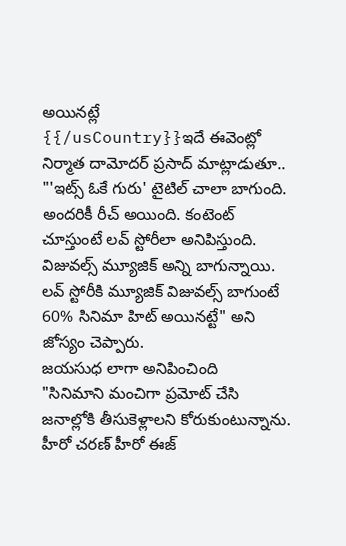అయినట్లే
{{/usCountry}}ఇదే ఈవెంట్లో నిర్మాత దామోదర్ ప్రసాద్ మాట్లాడుతూ.. "'ఇట్స్ ఓకే గురు' టైటిల్ చాలా బాగుంది. అందరికీ రీచ్ అయింది. కంటెంట్ చూస్తుంటే లవ్ స్టోరీలా అనిపిస్తుంది. విజువల్స్ మ్యూజిక్ అన్ని బాగున్నాయి. లవ్ స్టోరీకి మ్యూజిక్ విజువల్స్ బాగుంటే 60% సినిమా హిట్ అయినట్టే" అని జోస్యం చెప్పారు.
జయసుధ లాగా అనిపించింది
"సినిమాని మంచిగా ప్రమోట్ చేసి జనాల్లోకి తీసుకెళ్లాలని కోరుకుంటున్నాను. హీరో చరణ్ హీరో ఈజ్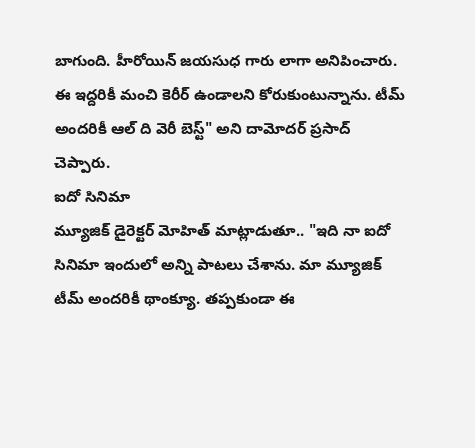బాగుంది. హీరోయిన్ జయసుధ గారు లాగా అనిపించారు. ఈ ఇద్దరికీ మంచి కెరీర్ ఉండాలని కోరుకుంటున్నాను. టీమ్ అందరికీ ఆల్ ది వెరీ బెస్ట్" అని దామోదర్ ప్రసాద్ చెప్పారు.
ఐదో సినిమా
మ్యూజిక్ డైరెక్టర్ మోహిత్ మాట్లాడుతూ.. "ఇది నా ఐదో సినిమా ఇందులో అన్ని పాటలు చేశాను. మా మ్యూజిక్ టీమ్ అందరికీ థాంక్యూ. తప్పకుండా ఈ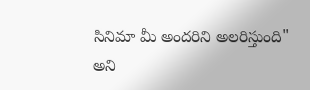సినిమా మీ అందరిని అలరిస్తుంది" అని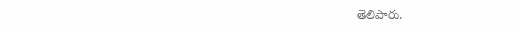తెలిపారు.